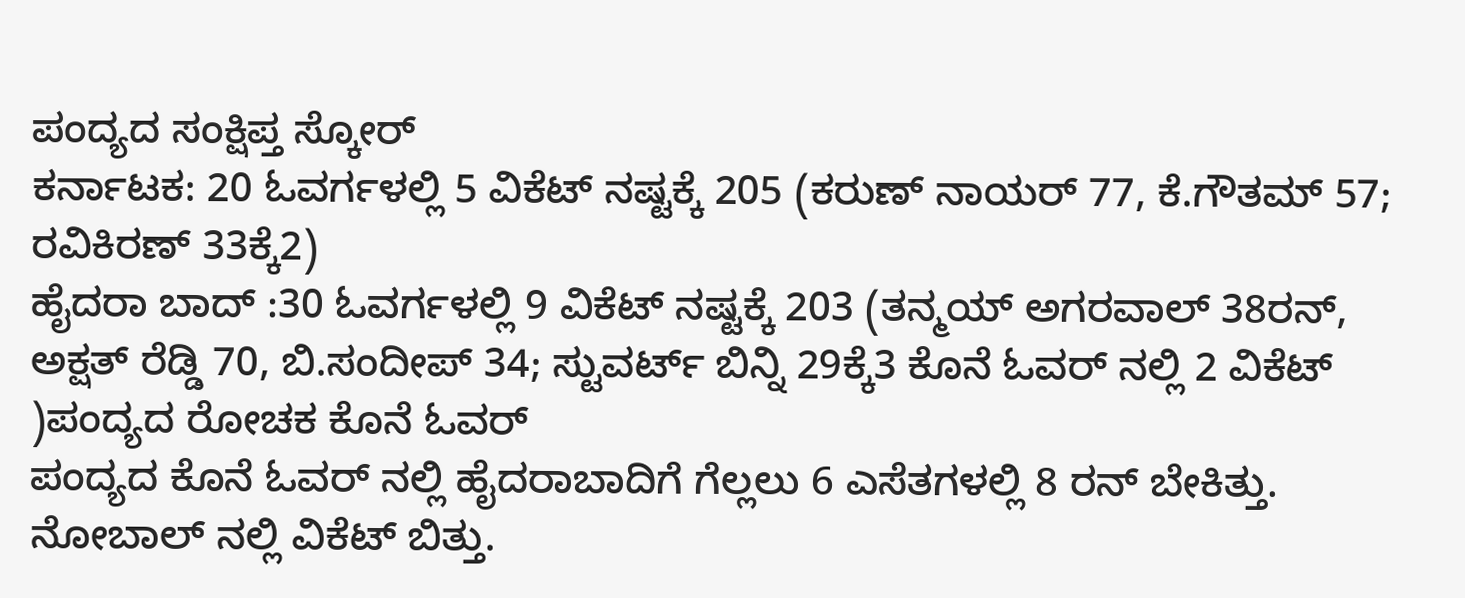ಪಂದ್ಯದ ಸಂಕ್ಷಿಪ್ತ ಸ್ಕೋರ್
ಕರ್ನಾಟಕ: 20 ಓವರ್ಗಳಲ್ಲಿ 5 ವಿಕೆಟ್ ನಷ್ಟಕ್ಕೆ 205 (ಕರುಣ್ ನಾಯರ್ 77, ಕೆ.ಗೌತಮ್ 57; ರವಿಕಿರಣ್ 33ಕ್ಕೆ2)
ಹೈದರಾ ಬಾದ್ :30 ಓವರ್ಗಳಲ್ಲಿ 9 ವಿಕೆಟ್ ನಷ್ಟಕ್ಕೆ 203 (ತನ್ಮಯ್ ಅಗರವಾಲ್ 38ರನ್, ಅಕ್ಷತ್ ರೆಡ್ಡಿ 70, ಬಿ.ಸಂದೀಪ್ 34; ಸ್ಟುವರ್ಟ್ ಬಿನ್ನಿ 29ಕ್ಕೆ3 ಕೊನೆ ಓವರ್ ನಲ್ಲಿ 2 ವಿಕೆಟ್ )ಪಂದ್ಯದ ರೋಚಕ ಕೊನೆ ಓವರ್
ಪಂದ್ಯದ ಕೊನೆ ಓವರ್ ನಲ್ಲಿ ಹೈದರಾಬಾದಿಗೆ ಗೆಲ್ಲಲು 6 ಎಸೆತಗಳಲ್ಲಿ 8 ರನ್ ಬೇಕಿತ್ತು. ನೋಬಾಲ್ ನಲ್ಲಿ ವಿಕೆಟ್ ಬಿತ್ತು.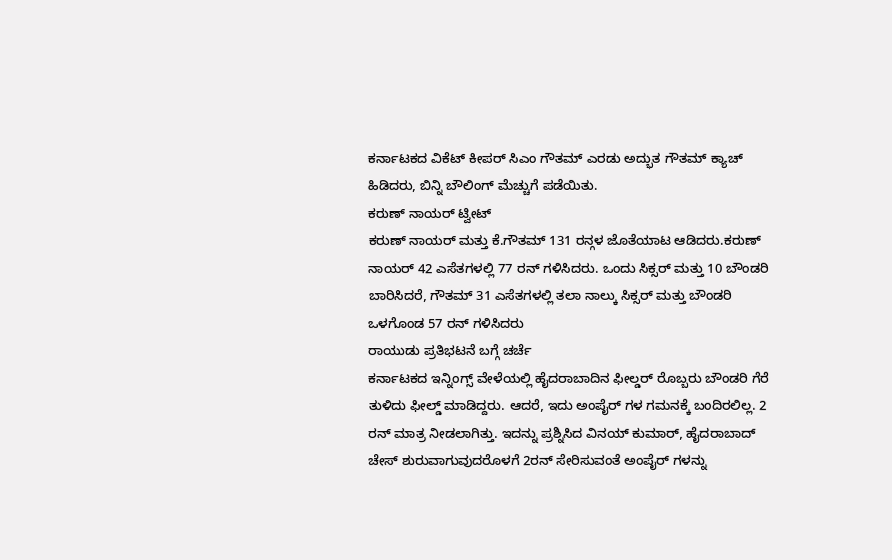ಕರ್ನಾಟಕದ ವಿಕೆಟ್ ಕೀಪರ್ ಸಿಎಂ ಗೌತಮ್ ಎರಡು ಅದ್ಭುತ ಗೌತಮ್ ಕ್ಯಾಚ್ ಹಿಡಿದರು, ಬಿನ್ನಿ ಬೌಲಿಂಗ್ ಮೆಚ್ಚುಗೆ ಪಡೆಯಿತು.
ಕರುಣ್ ನಾಯರ್ ಟ್ವೀಟ್
ಕರುಣ್ ನಾಯರ್ ಮತ್ತು ಕೆ.ಗೌತಮ್ 131 ರನ್ಗಳ ಜೊತೆಯಾಟ ಆಡಿದರು.ಕರುಣ್ ನಾಯರ್ 42 ಎಸೆತಗಳಲ್ಲಿ 77 ರನ್ ಗಳಿಸಿದರು. ಒಂದು ಸಿಕ್ಸರ್ ಮತ್ತು 10 ಬೌಂಡರಿ ಬಾರಿಸಿದರೆ, ಗೌತಮ್ 31 ಎಸೆತಗಳಲ್ಲಿ ತಲಾ ನಾಲ್ಕು ಸಿಕ್ಸರ್ ಮತ್ತು ಬೌಂಡರಿ ಒಳಗೊಂಡ 57 ರನ್ ಗಳಿಸಿದರು
ರಾಯುಡು ಪ್ರತಿಭಟನೆ ಬಗ್ಗೆ ಚರ್ಚೆ
ಕರ್ನಾಟಕದ ಇನ್ನಿಂಗ್ಸ್ ವೇಳೆಯಲ್ಲಿ ಹೈದರಾಬಾದಿನ ಫೀಲ್ಡರ್ ರೊಬ್ಬರು ಬೌಂಡರಿ ಗೆರೆ ತುಳಿದು ಫೀಲ್ಡ್ ಮಾಡಿದ್ದರು. ಆದರೆ, ಇದು ಅಂಪೈರ್ ಗಳ ಗಮನಕ್ಕೆ ಬಂದಿರಲಿಲ್ಲ. 2 ರನ್ ಮಾತ್ರ ನೀಡಲಾಗಿತ್ತು. ಇದನ್ನು ಪ್ರಶ್ನಿಸಿದ ವಿನಯ್ ಕುಮಾರ್, ಹೈದರಾಬಾದ್ ಚೇಸ್ ಶುರುವಾಗುವುದರೊಳಗೆ 2ರನ್ ಸೇರಿಸುವಂತೆ ಅಂಪೈರ್ ಗಳನ್ನು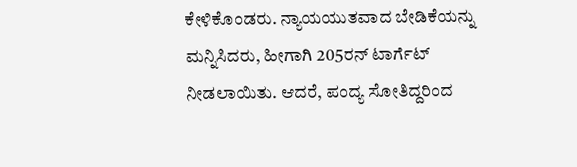ಕೇಳಿಕೊಂಡರು. ನ್ಯಾಯಯುತವಾದ ಬೇಡಿಕೆಯನ್ನು ಮನ್ನಿಸಿದರು, ಹೀಗಾಗಿ 205ರನ್ ಟಾರ್ಗೆಟ್ ನೀಡಲಾಯಿತು. ಆದರೆ, ಪಂದ್ಯ ಸೋತಿದ್ದರಿಂದ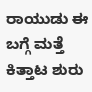ರಾಯುಡು ಈ ಬಗ್ಗೆ ಮತ್ತೆ ಕಿತ್ತಾಟ ಶುರು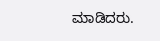ಮಾಡಿದರು.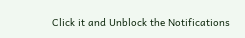Click it and Unblock the Notifications